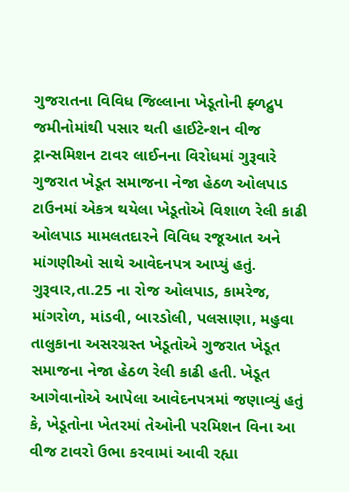ગુજરાતના વિવિધ જિલ્લાના ખેડૂતોની ફ્ળદ્રુપ જમીનોમાંથી પસાર થતી હાઈટેન્શન વીજ ટ્રાન્સમિશન ટાવર લાઈનના વિરોધમાં ગુરૂવારે ગુજરાત ખેડૂત સમાજના નેજા હેઠળ ઓલપાડ ટાઉનમાં એકત્ર થયેલા ખેડૂતોએ વિશાળ રેલી કાઢી ઓલપાડ મામલતદારને વિવિધ રજૂઆત અને માંગણીઓ સાથે આવેદનપત્ર આપ્યું હતું.
ગુરૂવાર,તા.25 ના રોજ ઓલપાડ, કામરેજ, માંગરોળ, માંડવી, બારડોલી, પલસાણા, મહુવા તાલુકાના અસરગ્રસ્ત ખેડૂતોએ ગુજરાત ખેડૂત સમાજના નેજા હેઠળ રેલી કાઢી હતી. ખેડૂત આગેવાનોએ આપેલા આવેદનપત્રમાં જણાવ્યું હતું કે, ખેડૂતોના ખેતરમાં તેઓની પરમિશન વિના આ વીજ ટાવરો ઉભા કરવામાં આવી રહ્યા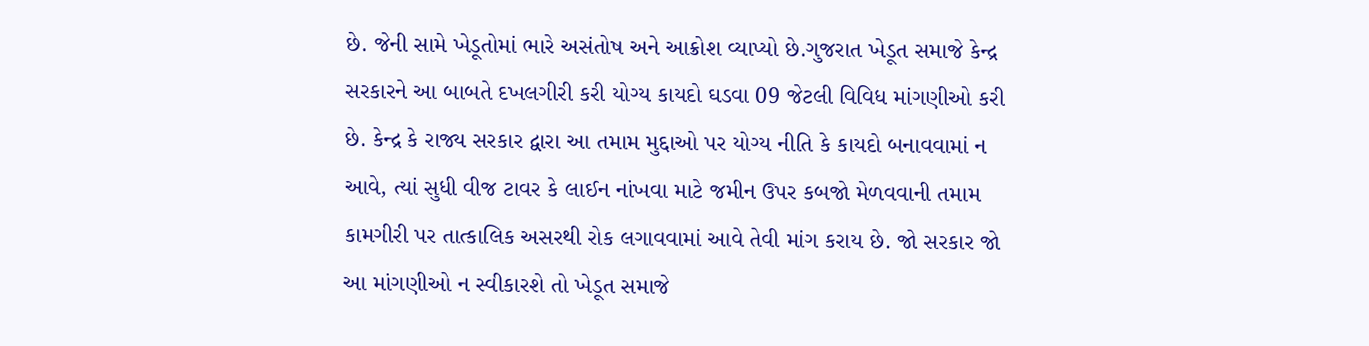છે. જેની સામે ખેડૂતોમાં ભારે અસંતોષ અને આક્રોશ વ્યાપ્યો છે.ગુજરાત ખેડૂત સમાજે કેન્દ્ર સરકારને આ બાબતે દખલગીરી કરી યોગ્ય કાયદો ઘડવા 09 જેટલી વિવિધ માંગણીઓ કરી છે. કેન્દ્ર કે રાજ્ય સરકાર દ્વારા આ તમામ મુદ્દાઓ પર યોગ્ય નીતિ કે કાયદો બનાવવામાં ન આવે, ત્યાં સુધી વીજ ટાવર કે લાઈન નાંખવા માટે જમીન ઉપર કબજો મેળવવાની તમામ કામગીરી પર તાત્કાલિક અસરથી રોક લગાવવામાં આવે તેવી માંગ કરાય છે. જો સરકાર જો આ માંગણીઓ ન સ્વીકારશે તો ખેડૂત સમાજે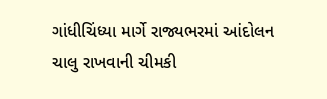ગાંધીચિંધ્યા માર્ગે રાજ્યભરમાં આંદોલન ચાલુ રાખવાની ચીમકી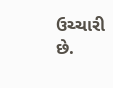ઉચ્ચારી છે.